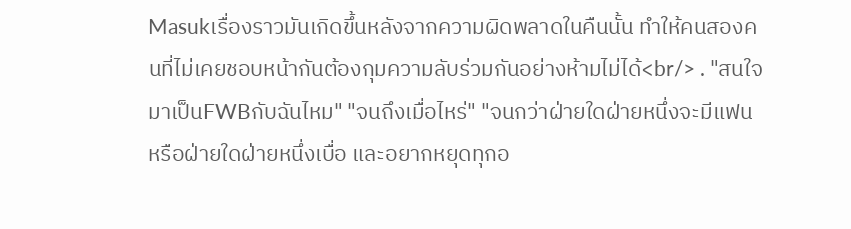Masukเรื่องราวมันเกิดขึ้นหลังจากความผิดพลาดในคืนนั้น ทำให้คนสองคนที่ไม่เคยชอบหน้ากันต้องกุมความลับร่วมกันอย่างห้ามไม่ได้<br/> . "สนใจมาเป็นFWBกับฉันไหม" "จนถึงเมื่อไหร่" "จนกว่าฝ่ายใดฝ่ายหนึ่งจะมีแฟน หรือฝ่ายใดฝ่ายหนึ่งเบื่อ และอยากหยุดทุกอ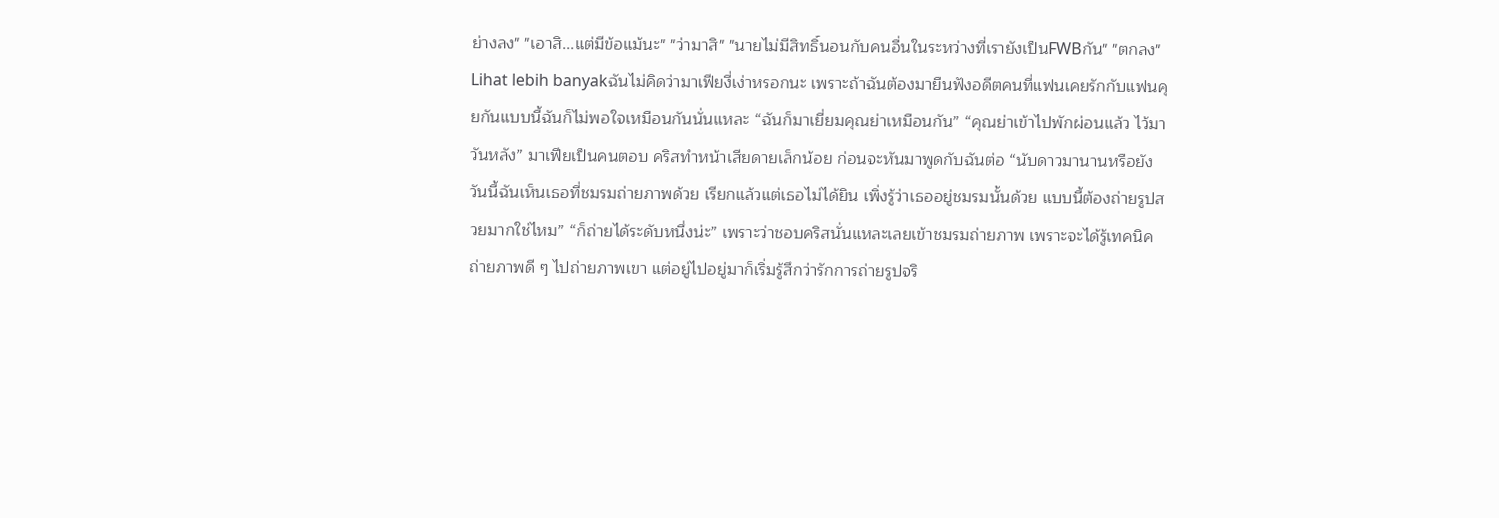ย่างลง" "เอาสิ...แต่มีข้อแม้นะ" "ว่ามาสิ" "นายไม่มีสิทธิ์นอนกับคนอื่นในระหว่างที่เรายังเป็นFWBกัน" "ตกลง"
Lihat lebih banyakฉันไม่คิดว่ามาเฟียงี่เง่าหรอกนะ เพราะถ้าฉันต้องมายืนฟังอดีตคนที่แฟนเคยรักกับแฟนคุยกันแบบนี้ฉันก็ไม่พอใจเหมือนกันนั่นแหละ “ฉันก็มาเยี่ยมคุณย่าเหมือนกัน” “คุณย่าเข้าไปพักผ่อนแล้ว ไว้มาวันหลัง” มาเฟียเป็นคนตอบ คริสทำหน้าเสียดายเล็กน้อย ก่อนจะหันมาพูดกับฉันต่อ “นับดาวมานานหรือยัง วันนี้ฉันเห็นเธอที่ชมรมถ่ายภาพด้วย เรียกแล้วแต่เธอไม่ได้ยิน เพิ่งรู้ว่าเธออยู่ชมรมนั้นด้วย แบบนี้ต้องถ่ายรูปสวยมากใช่ไหม” “ก็ถ่ายได้ระดับหนึ่งน่ะ” เพราะว่าชอบคริสนั่นแหละเลยเข้าชมรมถ่ายภาพ เพราะจะได้รู้เทคนิคถ่ายภาพดี ๆ ไปถ่ายภาพเขา แต่อยู่ไปอยู่มาก็เริ่มรู้สึกว่ารักการถ่ายรูปจริ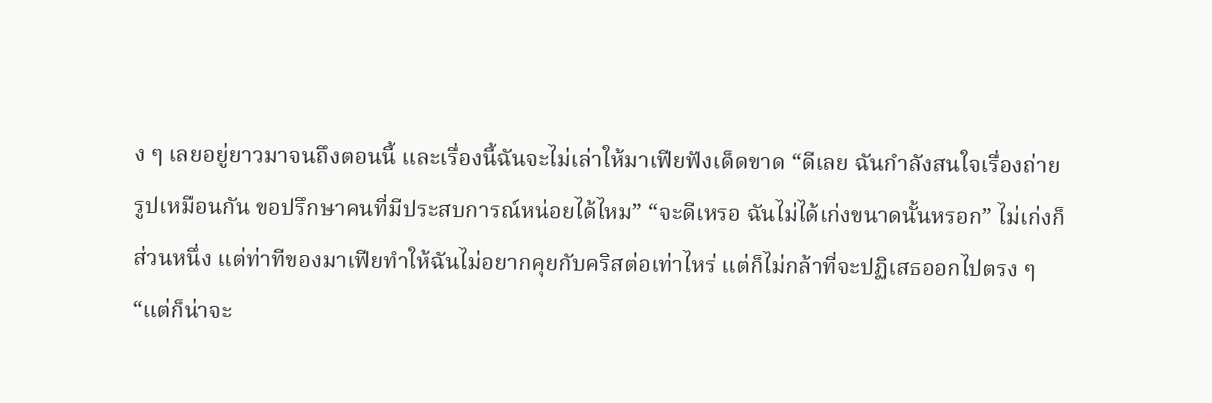ง ๆ เลยอยู่ยาวมาจนถึงตอนนี้ และเรื่องนี้ฉันจะไม่เล่าให้มาเฟียฟังเด็ดขาด “ดีเลย ฉันกำลังสนใจเรื่องถ่ายรูปเหมือนกัน ขอปรึกษาคนที่มีประสบการณ์หน่อยได้ไหม” “จะดีเหรอ ฉันไม่ได้เก่งขนาดนั้นหรอก” ไม่เก่งก็ส่วนหนึ่ง แต่ท่าทีของมาเฟียทำให้ฉันไม่อยากคุยกับคริสต่อเท่าไหร่ แต่ก็ไม่กล้าที่จะปฏิเสธออกไปตรง ๆ “แต่ก็น่าจะ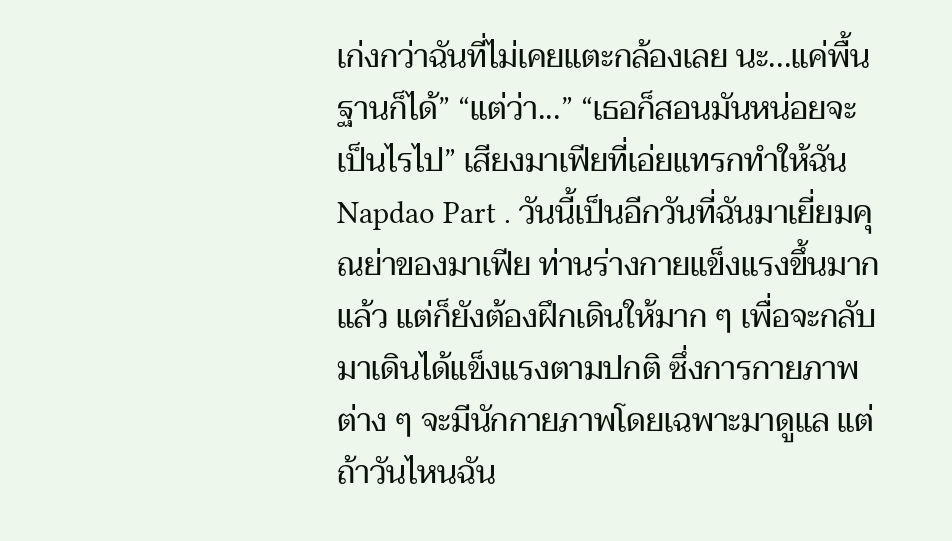เก่งกว่าฉันที่ไม่เคยแตะกล้องเลย นะ...แค่พื้นฐานก็ได้” “แต่ว่า...” “เธอก็สอนมันหน่อยจะเป็นไรไป” เสียงมาเฟียที่เอ่ยแทรกทำให้ฉัน
Napdao Part . วันนี้เป็นอีกวันที่ฉันมาเยี่ยมคุณย่าของมาเฟีย ท่านร่างกายแข็งแรงขึ้นมากแล้ว แต่ก็ยังต้องฝึกเดินให้มาก ๆ เพื่อจะกลับมาเดินได้แข็งแรงตามปกติ ซึ่งการกายภาพต่าง ๆ จะมีนักกายภาพโดยเฉพาะมาดูแล แต่ถ้าวันไหนฉัน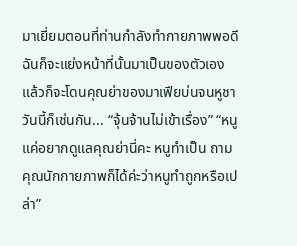มาเยี่ยมตอนที่ท่านกำลังทำกายภาพพอดี ฉันก็จะแย่งหน้าที่นั้นมาเป็นของตัวเอง แล้วก็จะโดนคุณย่าของมาเฟียบ่นจนหูชา วันนี้ก็เช่นกัน... “จุ้นจ้านไม่เข้าเรื่อง” “หนูแค่อยากดูแลคุณย่านี่คะ หนูทำเป็น ถามคุณนักกายภาพก็ได้ค่ะว่าหนูทำถูกหรือเปล่า”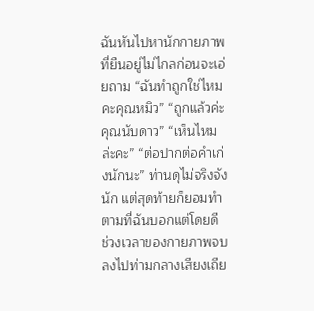ฉันหันไปหานักกายภาพที่ยืนอยู่ไม่ไกลก่อนจะเอ่ยถาม “ฉันทำถูกใช่ไหมคะคุณหมิว” “ถูกแล้วค่ะคุณนับดาว” “เห็นไหมล่ะคะ” “ต่อปากต่อคำเก่งนักนะ” ท่านดุไม่จริงจังนัก แต่สุดท้ายก็ยอมทำตามที่ฉันบอกแต่โดยดี ช่วงเวลาของกายภาพจบลงไปท่ามกลางเสียงเถีย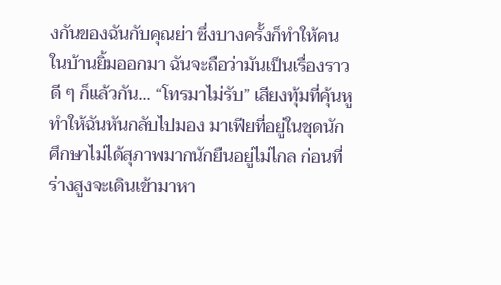งกันของฉันกับคุณย่า ซึ่งบางครั้งก็ทำให้คนในบ้านยิ้มออกมา ฉันจะถือว่ามันเป็นเรื่องราวดี ๆ ก็แล้วกัน... “โทรมาไม่รับ” เสียงทุ้มที่คุ้นหูทำให้ฉันหันกลับไปมอง มาเฟียที่อยู่ในชุดนักศึกษาไม่ได้สุภาพมากนักยืนอยู่ไม่ไกล ก่อนที่ร่างสูงจะเดินเข้ามาหา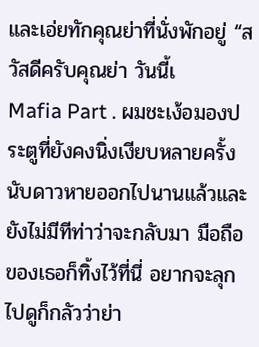และเอ่ยทักคุณย่าที่นั่งพักอยู่ “สวัสดีครับคุณย่า วันนี้เ
Mafia Part . ผมชะเง้อมองประตูที่ยังคงนิ่งเงียบหลายครั้ง นับดาวหายออกไปนานแล้วและยังไม่มีทีท่าว่าจะกลับมา มือถือของเธอก็ทิ้งไว้ที่นี่ อยากจะลุกไปดูก็กลัวว่าย่า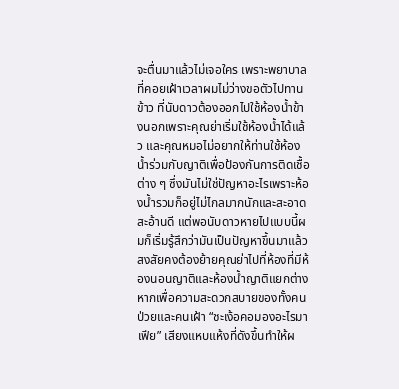จะตื่นมาแล้วไม่เจอใคร เพราะพยาบาลที่คอยเฝ้าเวลาผมไม่ว่างขอตัวไปทานข้าว ที่นับดาวต้องออกไปใช้ห้องน้ำข้างนอกเพราะคุณย่าเริ่มใช้ห้องน้ำได้แล้ว และคุณหมอไม่อยากให้ท่านใช้ห้องน้ำร่วมกับญาติเพื่อป้องกันการติดเชื้อต่าง ๆ ซึ่งมันไม่ใช่ปัญหาอะไรเพราะห้องน้ำรวมก็อยู่ไม่ไกลมากนักและสะอาดสะอ้านดี แต่พอนับดาวหายไปแบบนี้ผมก็เริ่มรู้สึกว่ามันเป็นปัญหาขึ้นมาแล้ว สงสัยคงต้องย้ายคุณย่าไปที่ห้องที่มีห้องนอนญาติและห้องน้ำญาติแยกต่างหากเพื่อความสะดวกสบายของทั้งคนป่วยและคนเฝ้า “ชะเง้อคอมองอะไรมาเฟีย” เสียงแหบแห้งที่ดังขึ้นทำให้ผ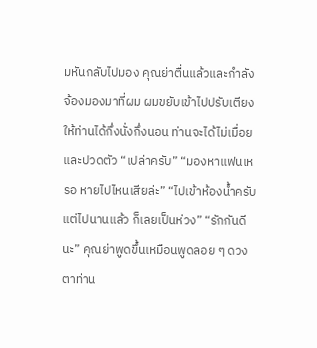มหันกลับไปมอง คุณย่าตื่นแล้วและกำลังจ้องมองมาที่ผม ผมขยับเข้าไปปรับเตียงให้ท่านได้กึ่งนั่งกึ่งนอน ท่านจะได้ไม่เมื่อยและปวดตัว “เปล่าครับ” “มองหาแฟนเหรอ หายไปไหนเสียล่ะ” “ไปเข้าห้องน้ำครับ แต่ไปนานแล้ว ก็เลยเป็นห่วง” “รักกันดีนะ” คุณย่าพูดขึ้นเหมือนพูดลอย ๆ ดวงตาท่าน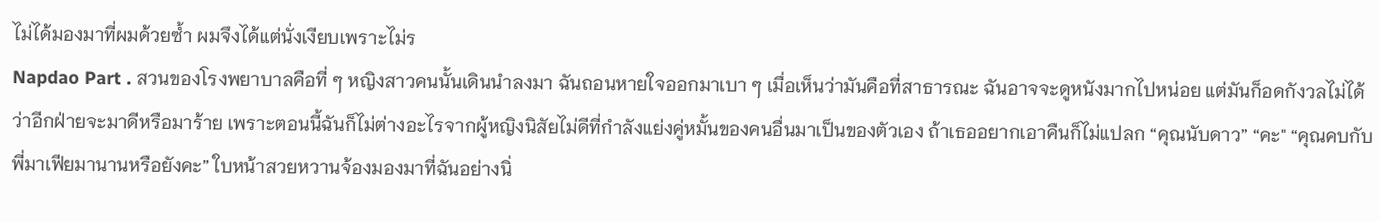ไม่ได้มองมาที่ผมด้วยซ้ำ ผมจึงได้แต่นั่งเงียบเพราะไม่ร
Napdao Part . สวนของโรงพยาบาลคือที่ ๆ หญิงสาวคนนั้นเดินนำลงมา ฉันถอนหายใจออกมาเบา ๆ เมื่อเห็นว่ามันคือที่สาธารณะ ฉันอาจจะดูหนังมากไปหน่อย แต่มันก็อดกังวลไม่ได้ว่าอีกฝ่ายจะมาดีหรือมาร้าย เพราะตอนนี้ฉันก็ไม่ต่างอะไรจากผู้หญิงนิสัยไม่ดีที่กำลังแย่งคู่หมั้นของคนอื่นมาเป็นของตัวเอง ถ้าเธออยากเอาคืนก็ไม่แปลก “คุณนับดาว” “คะ" “คุณคบกับพี่มาเฟียมานานหรือยังคะ” ใบหน้าสวยหวานจ้องมองมาที่ฉันอย่างนิ่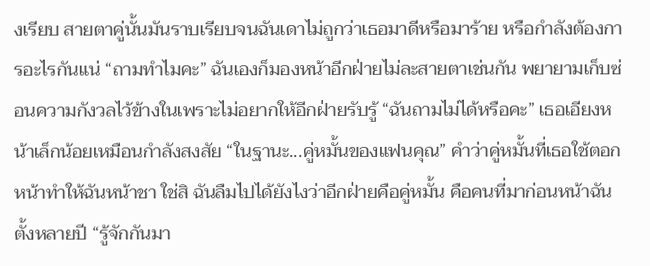งเรียบ สายตาคู่นั้นมันราบเรียบจนฉันเดาไม่ถูกว่าเธอมาดีหรือมาร้าย หรือกำลังต้องการอะไรกันแน่ “ถามทำไมคะ” ฉันเองก็มองหน้าอีกฝ่ายไม่ละสายตาเช่นกัน พยายามเก็บซ่อนความกังวลไว้ข้างในเพราะไม่อยากให้อีกฝ่ายรับรู้ “ฉันถามไม่ได้หรือคะ” เธอเอียงหน้าเล็กน้อยเหมือนกำลังสงสัย “ในฐานะ...คู่หมั้นของแฟนคุณ” คำว่าคู่หมั้นที่เธอใช้ตอกหน้าทำให้ฉันหน้าชา ใช่สิ ฉันลืมไปได้ยังไงว่าอีกฝ่ายคือคู่หมั้น คือคนที่มาก่อนหน้าฉันตั้งหลายปี “รู้จักกันมา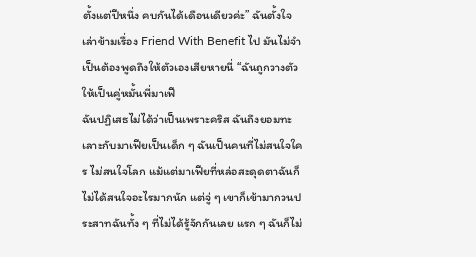ตั้งแต่ปีหนึ่ง คบกันได้เดือนเดียวค่ะ” ฉันตั้งใจเล่าข้ามเรื่อง Friend With Benefit ไป มันไม่จำเป็นต้องพูดถึงให้ตัวเองเสียหายนี่ “ฉันถูกวางตัวให้เป็นคู่หมั้นพี่มาเฟี
ฉันปฏิเสธไม่ได้ว่าเป็นเพราะคริส ฉันถึงยอมทะเลาะกับมาเฟียเป็นเด็ก ๆ ฉันเป็นคนที่ไม่สนใจใคร ไม่สนใจโลก แม้แต่มาเฟียที่หล่อสะดุดตาฉันก็ไม่ได้สนใจอะไรมากนัก แต่จู่ ๆ เขาก็เข้ามากวนประสาทฉันทั้ง ๆ ที่ไม่ได้รู้จักกันเลย แรก ๆ ฉันก็ไม่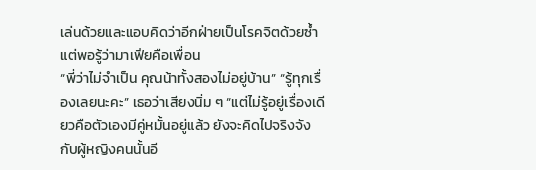เล่นด้วยและแอบคิดว่าอีกฝ่ายเป็นโรคจิตด้วยซ้ำ แต่พอรู้ว่ามาเฟียคือเพื่อน
“พี่ว่าไม่จำเป็น คุณน้าทั้งสองไม่อยู่บ้าน” “รู้ทุกเรื่องเลยนะคะ” เธอว่าเสียงนิ่ม ๆ “แต่ไม่รู้อยู่เรื่องเดียวคือตัวเองมีคู่หมั้นอยู่แล้ว ยังจะคิดไปจริงจังกับผู้หญิงคนนั้นอี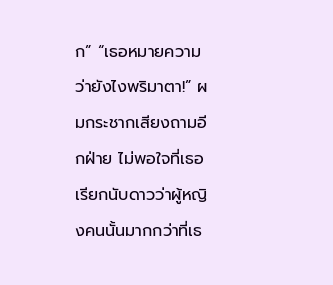ก” “เธอหมายความว่ายังไงพริมาตา!” ผมกระชากเสียงถามอีกฝ่าย ไม่พอใจที่เธอเรียกนับดาวว่าผู้หญิงคนนั้นมากกว่าที่เธ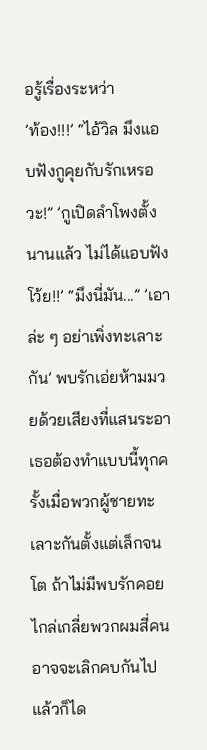อรู้เรื่องระหว่า
’ท้อง!!!’ “ไอ้วิล มึงแอบฟังกูคุยกับรักเหรอวะ!” ’กูเปิดลำโพงตั้งนานแล้ว ไม่ได้แอบฟังโว้ย!!’ “มึงนี่มัน...” ’เอาล่ะ ๆ อย่าเพิ่งทะเลาะกัน’ พบรักเอ่ยห้ามมวยด้วยเสียงที่แสนระอา เธอต้องทำแบบนี้ทุกครั้งเมื่อพวกผู้ชายทะเลาะกันตั้งแต่เล็กจนโต ถ้าไม่มีพบรักคอยไกล่เกลี่ยพวกผมสี่คนอาจจะเลิกคบกันไปแล้วก็ได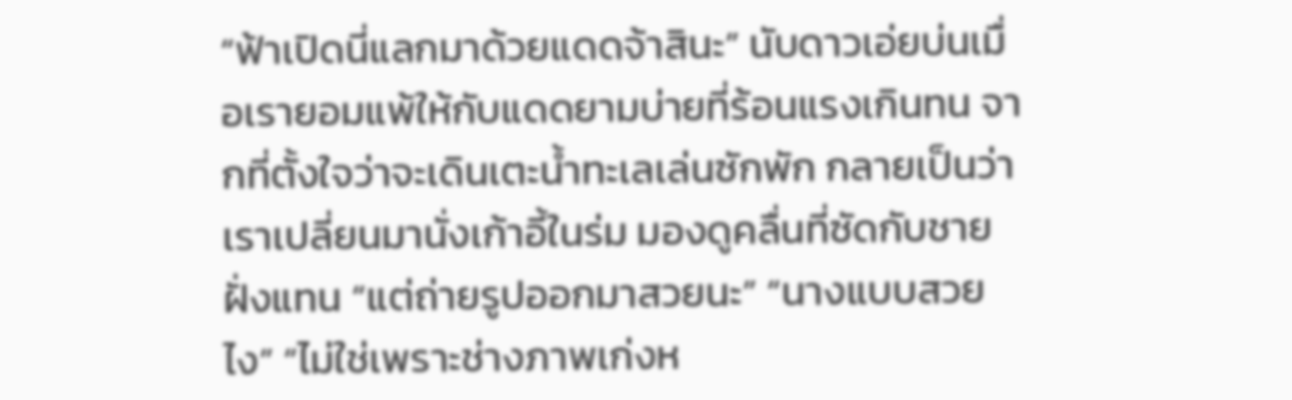“ฟ้าเปิดนี่แลกมาด้วยแดดจ้าสินะ” นับดาวเอ่ยบ่นเมื่อเรายอมแพ้ให้กับแดดยามบ่ายที่ร้อนแรงเกินทน จากที่ตั้งใจว่าจะเดินเตะน้ำทะเลเล่นซักพัก กลายเป็นว่าเราเปลี่ยนมานั่งเก้าอี้ในร่ม มองดูคลื่นที่ซัดกับชายฝั่งแทน “แต่ถ่ายรูปออกมาสวยนะ” “นางแบบสวยไง” “ไม่ใช่เพราะช่างภาพเก่งห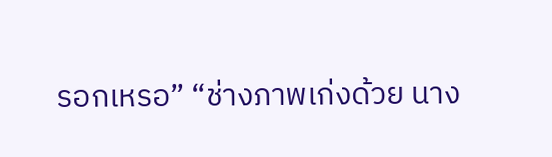รอกเหรอ” “ช่างภาพเก่งด้วย นาง